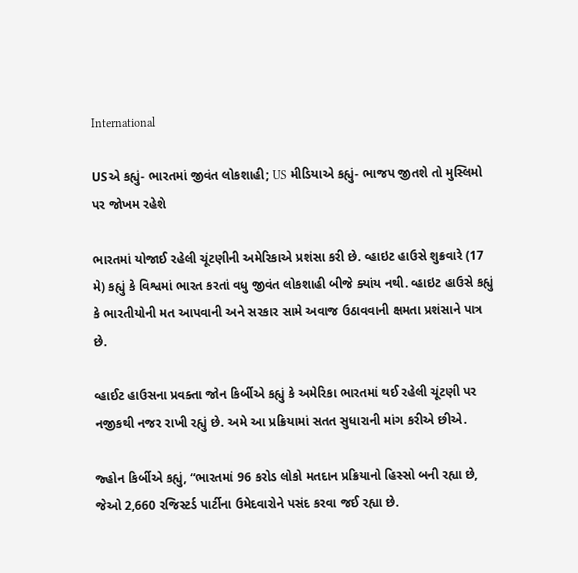International

USએ કહ્યું- ભારતમાં જીવંત લોકશાહી; US મીડિયાએ કહ્યું- ભાજપ જીતશે તો મુસ્લિમો પર જોખમ રહેશે

ભારતમાં યોજાઈ રહેલી ચૂંટણીની અમેરિકાએ પ્રશંસા કરી છે. વ્હાઇટ હાઉસે શુક્રવારે (17 મે) કહ્યું કે વિશ્વમાં ભારત કરતાં વધુ જીવંત લોકશાહી બીજે ક્યાંય નથી. વ્હાઇટ હાઉસે કહ્યું કે ભારતીયોની મત આપવાની અને સરકાર સામે અવાજ ઉઠાવવાની ક્ષમતા પ્રશંસાને પાત્ર છે.

વ્હાઈટ હાઉસના પ્રવક્તા જોન કિર્બીએ કહ્યું કે અમેરિકા ભારતમાં થઈ રહેલી ચૂંટણી પર નજીકથી નજર રાખી રહ્યું છે. અમે આ પ્રક્રિયામાં સતત સુધારાની માંગ કરીએ છીએ.

જ્હોન કિર્બીએ કહ્યું, “ભારતમાં 96 કરોડ લોકો મતદાન પ્રક્રિયાનો હિસ્સો બની રહ્યા છે, જેઓ 2,660 રજિસ્ટર્ડ પાર્ટીના ઉમેદવારોને પસંદ કરવા જઈ રહ્યા છે.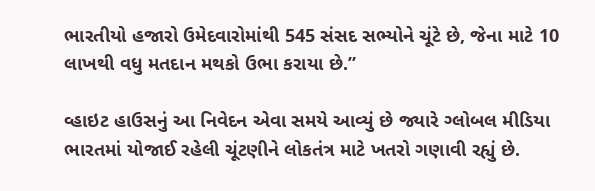ભારતીયો હજારો ઉમેદવારોમાંથી 545 સંસદ સભ્યોને ચૂંટે છે, જેના માટે 10 લાખથી વધુ મતદાન મથકો ઉભા કરાયા છે.”

વ્હાઇટ હાઉસનું આ નિવેદન એવા સમયે આવ્યું છે જ્યારે ગ્લોબલ મીડિયા ભારતમાં યોજાઈ રહેલી ચૂંટણીને લોકતંત્ર માટે ખતરો ગણાવી રહ્યું છે.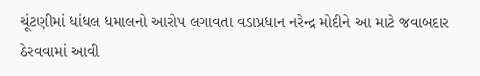ચૂંટણીમાં ધાંધલ ધમાલનો આરોપ લગાવતા વડાપ્રધાન નરેન્દ્ર મોદીને આ માટે જવાબદાર ઠેરવવામાં આવી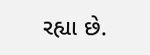રહ્યા છે.